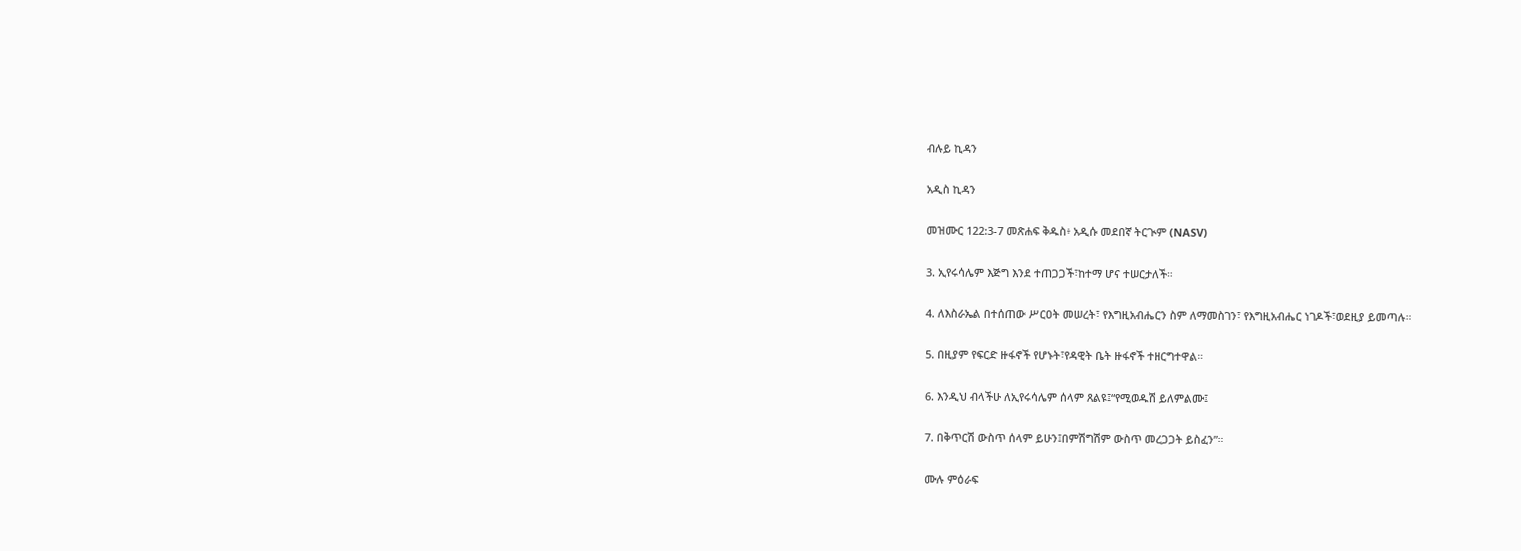ብሉይ ኪዳን

አዲስ ኪዳን

መዝሙር 122:3-7 መጽሐፍ ቅዱስ፥ አዲሱ መደበኛ ትርጒም (NASV)

3. ኢየሩሳሌም እጅግ እንደ ተጠጋጋች፣ከተማ ሆና ተሠርታለች።

4. ለእስራኤል በተሰጠው ሥርዐት መሠረት፣ የእግዚአብሔርን ስም ለማመስገን፣ የእግዚአብሔር ነገዶች፣ወደዚያ ይመጣሉ።

5. በዚያም የፍርድ ዙፋኖች የሆኑት፣የዳዊት ቤት ዙፋኖች ተዘርግተዋል።

6. እንዲህ ብላችሁ ለኢየሩሳሌም ሰላም ጸልዩ፤“የሚወዱሽ ይለምልሙ፤

7. በቅጥርሽ ውስጥ ሰላም ይሁን፤በምሽግሽም ውስጥ መረጋጋት ይስፈን”።

ሙሉ ምዕራፍ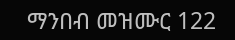ማንበብ መዝሙር 122